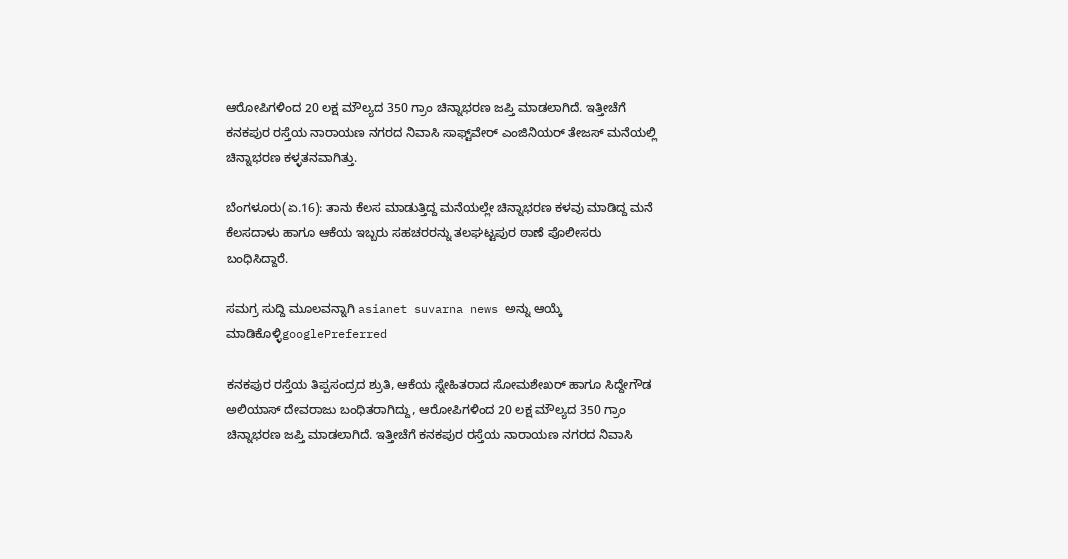ಆರೋಪಿಗಳಿಂದ 20 ಲಕ್ಷ ಮೌಲ್ಯದ 350 ಗ್ರಾಂ ಚಿನ್ನಾಭರಣ ಜಪ್ತಿ ಮಾಡಲಾಗಿದೆ. ಇತ್ತೀಚೆಗೆ ಕನಕಪುರ ರಸ್ತೆಯ ನಾರಾಯಣ ನಗರದ ನಿವಾಸಿ ಸಾಫ್ಟ್‌ವೇರ್‌ ಎಂಜಿನಿಯರ್‌ ತೇಜಸ್‌ ಮನೆಯಲ್ಲಿ ಚಿನ್ನಾಭರಣ ಕಳ್ಳತನವಾಗಿತ್ತು.

ಬೆಂಗಳೂರು(ಏ.16): ತಾನು ಕೆಲಸ ಮಾಡುತ್ತಿದ್ದ ಮನೆಯಲ್ಲೇ ಚಿನ್ನಾಭರಣ ಕಳವು ಮಾಡಿದ್ದ ಮನೆ ಕೆಲಸದಾಳು ಹಾಗೂ ಆಕೆಯ ಇಬ್ಬರು ಸಹಚರರನ್ನು ತಲಘಟ್ಟಪುರ ಠಾಣೆ ಪೊಲೀಸರು ಬಂಧಿಸಿದ್ದಾರೆ.

ಸಮಗ್ರ ಸುದ್ದಿ ಮೂಲವನ್ನಾಗಿ asianet suvarna news ಅನ್ನು ಆಯ್ಕೆ ಮಾಡಿಕೊಳ್ಳಿgooglePreferred

ಕನಕಪುರ ರಸ್ತೆಯ ತಿಪ್ಪಸಂದ್ರದ ಶ್ರುತಿ, ಆಕೆಯ ಸ್ನೇಹಿತರಾದ ಸೋಮಶೇಖರ್‌ ಹಾಗೂ ಸಿದ್ದೇಗೌಡ ಅಲಿಯಾಸ್‌ ದೇವರಾಜು ಬಂಧಿತರಾಗಿದ್ದು, ಆರೋಪಿಗಳಿಂದ 20 ಲಕ್ಷ ಮೌಲ್ಯದ 350 ಗ್ರಾಂ ಚಿನ್ನಾಭರಣ ಜಪ್ತಿ ಮಾಡಲಾಗಿದೆ. ಇತ್ತೀಚೆಗೆ ಕನಕಪುರ ರಸ್ತೆಯ ನಾರಾಯಣ ನಗರದ ನಿವಾಸಿ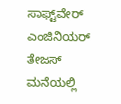ಸಾಫ್ಟ್‌ವೇರ್‌ ಎಂಜಿನಿಯರ್‌ ತೇಜಸ್‌ ಮನೆಯಲ್ಲಿ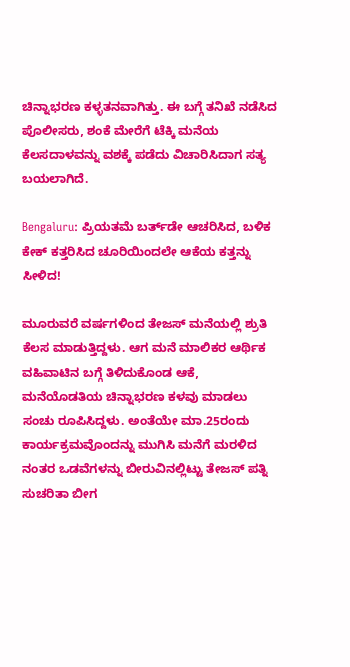ಚಿನ್ನಾಭರಣ ಕಳ್ಳತನವಾಗಿತ್ತು. ಈ ಬಗ್ಗೆ ತನಿಖೆ ನಡೆಸಿದ ಪೊಲೀಸರು, ಶಂಕೆ ಮೇರೆಗೆ ಟೆಕ್ಕಿ ಮನೆಯ ಕೆಲಸದಾಳವನ್ನು ವಶಕ್ಕೆ ಪಡೆದು ವಿಚಾರಿಸಿದಾಗ ಸತ್ಯ ಬಯಲಾಗಿದೆ.

Bengaluru: ಪ್ರಿಯತಮೆ ಬರ್ತ್‌ಡೇ ಆಚರಿಸಿದ, ಬಳಿಕ ಕೇಕ್‌ ಕತ್ತರಿಸಿದ ಚೂರಿಯಿಂದಲೇ ಆಕೆಯ ಕತ್ತನ್ನು ಸೀಳಿದ!

ಮೂರುವರೆ ವರ್ಷಗಳಿಂದ ತೇಜಸ್‌ ಮನೆಯಲ್ಲಿ ಶ್ರುತಿ ಕೆಲಸ ಮಾಡುತ್ತಿದ್ದಳು. ಆಗ ಮನೆ ಮಾಲಿಕರ ಆರ್ಥಿಕ ವಹಿವಾಟಿನ ಬಗ್ಗೆ ತಿಳಿದುಕೊಂಡ ಆಕೆ, ಮನೆಯೊಡತಿಯ ಚಿನ್ನಾಭರಣ ಕಳವು ಮಾಡಲು ಸಂಚು ರೂಪಿಸಿದ್ದಳು. ಅಂತೆಯೇ ಮಾ.25ರಂದು ಕಾರ್ಯಕ್ರಮವೊಂದನ್ನು ಮುಗಿಸಿ ಮನೆಗೆ ಮರಳಿದ ನಂತರ ಒಡವೆಗಳನ್ನು ಬೀರುವಿನಲ್ಲಿಟ್ಟು ತೇಜಸ್‌ ಪತ್ನಿ ಸುಚರಿತಾ ಬೀಗ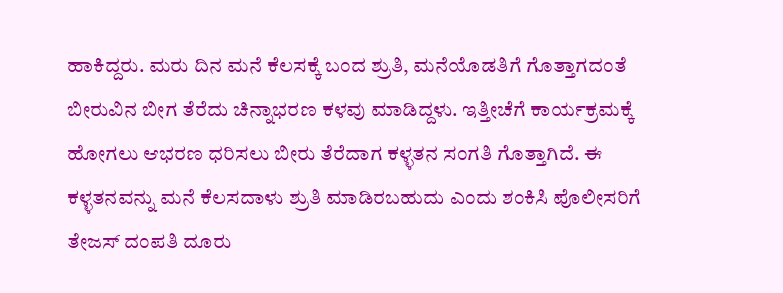ಹಾಕಿದ್ದರು. ಮರು ದಿನ ಮನೆ ಕೆಲಸಕ್ಕೆ ಬಂದ ಶ್ರುತಿ, ಮನೆಯೊಡತಿಗೆ ಗೊತ್ತಾಗದಂತೆ ಬೀರುವಿನ ಬೀಗ ತೆರೆದು ಚಿನ್ನಾಭರಣ ಕಳವು ಮಾಡಿದ್ದಳು. ಇತ್ತೀಚೆಗೆ ಕಾರ್ಯಕ್ರಮಕ್ಕೆ ಹೋಗಲು ಆಭರಣ ಧರಿಸಲು ಬೀರು ತೆರೆದಾಗ ಕಳ್ಳತನ ಸಂಗತಿ ಗೊತ್ತಾಗಿದೆ. ಈ ಕಳ್ಳತನವನ್ನು ಮನೆ ಕೆಲಸದಾಳು ಶ್ರುತಿ ಮಾಡಿರಬಹುದು ಎಂದು ಶಂಕಿಸಿ ಪೊಲೀಸರಿಗೆ ತೇಜಸ್‌ ದಂಪತಿ ದೂರು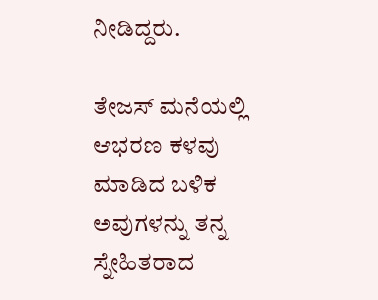ನೀಡಿದ್ದರು.

ತೇಜಸ್‌ ಮನೆಯಲ್ಲಿ ಆಭರಣ ಕಳವು ಮಾಡಿದ ಬಳಿಕ ಅವುಗಳನ್ನು ತನ್ನ ಸ್ನೇಹಿತರಾದ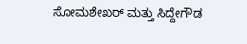ಸೋಮಶೇಖರ್‌ ಮತ್ತು ಸಿದ್ದೇಗೌಡ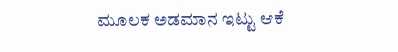ಮೂಲಕ ಅಡಮಾನ ಇಟ್ಟು ಆಕೆ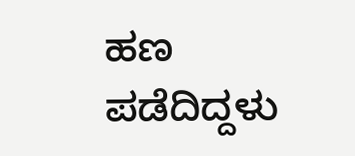ಹಣ ಪಡೆದಿದ್ದಳು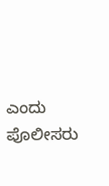ಎಂದು ಪೊಲೀಸರು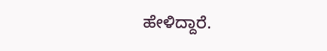ಹೇಳಿದ್ದಾರೆ.